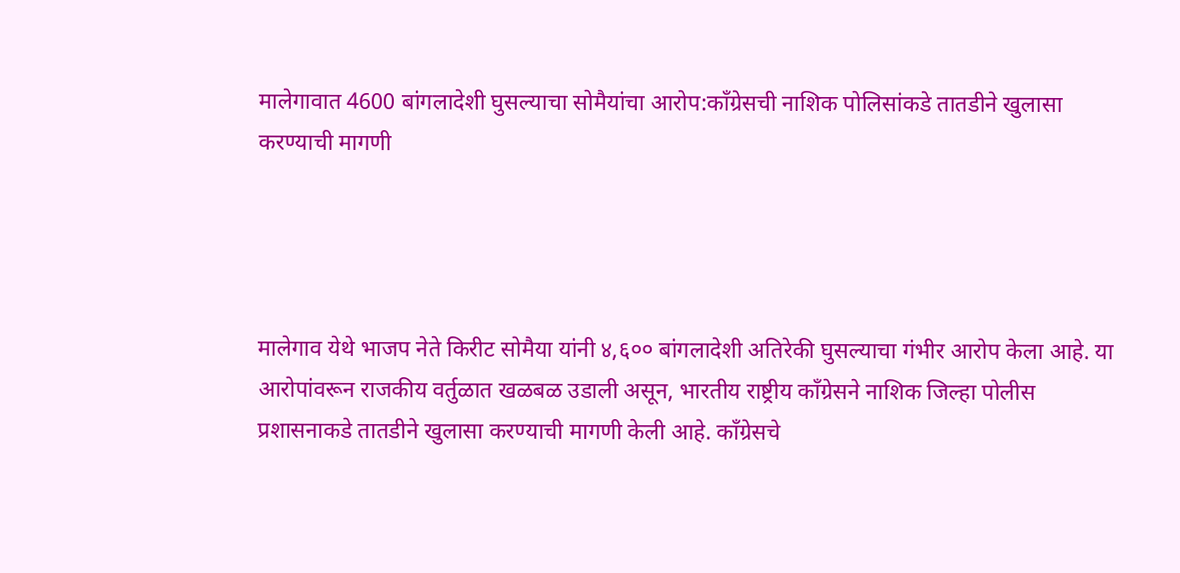मालेगावात 4600 बांगलादेशी घुसल्याचा सोमैयांचा आरोप:काँग्रेसची नाशिक पोलिसांकडे तातडीने खुलासा करण्याची मागणी




मालेगाव येथे भाजप नेते किरीट सोमैया यांनी ४,६०० बांगलादेशी अतिरेकी घुसल्याचा गंभीर आरोप केला आहे. या आरोपांवरून राजकीय वर्तुळात खळबळ उडाली असून, भारतीय राष्ट्रीय काँग्रेसने नाशिक जिल्हा पोलीस प्रशासनाकडे तातडीने खुलासा करण्याची मागणी केली आहे. काँग्रेसचे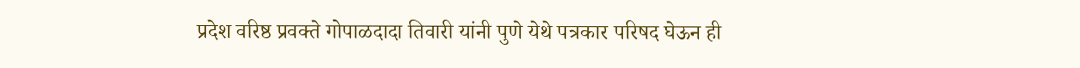प्रदेश वरिष्ठ प्रवक्ते गोपाळदादा तिवारी यांनी पुणे येथे पत्रकार परिषद घेऊन ही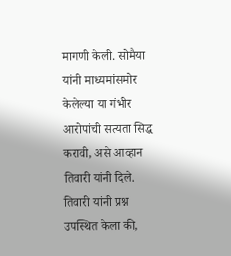मागणी केली. सोमैया यांनी माध्यमांसमोर केलेल्या या गंभीर आरोपांची सत्यता सिद्ध करावी, असे आव्हान तिवारी यांनी दिले. तिवारी यांनी प्रश्न उपस्थित केला की,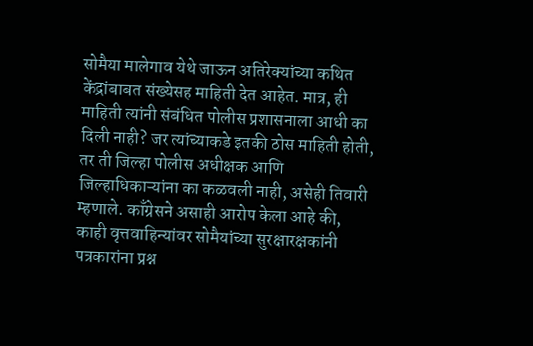सोमैया मालेगाव येथे जाऊन अतिरेक्यांच्या कथित केंद्रांबाबत संख्येसह माहिती देत आहेत. मात्र, ही माहिती त्यांनी संबंधित पोलीस प्रशासनाला आधी का दिली नाही? जर त्यांच्याकडे इतकी ठोस माहिती होती, तर ती जिल्हा पोलीस अधीक्षक आणि जिल्हाधिकाऱ्यांना का कळवली नाही, असेही तिवारी म्हणाले. काँग्रेसने असाही आरोप केला आहे की, काही वृत्तवाहिन्यांवर सोमैयांच्या सुरक्षारक्षकांनी पत्रकारांना प्रश्न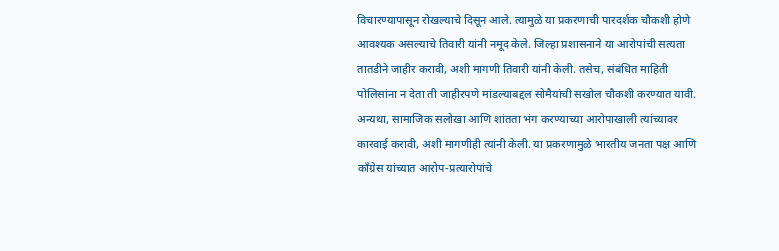विचारण्यापासून रोखल्याचे दिसून आले. त्यामुळे या प्रकरणाची पारदर्शक चौकशी होणे आवश्यक असल्याचे तिवारी यांनी नमूद केले. जिल्हा प्रशासनाने या आरोपांची सत्यता तातडीने जाहीर करावी, अशी मागणी तिवारी यांनी केली. तसेच, संबंधित माहिती पोलिसांना न देता ती जाहीरपणे मांडल्याबद्दल सोमैयांची सखोल चौकशी करण्यात यावी. अन्यथा, सामाजिक सलोखा आणि शांतता भंग करण्याच्या आरोपाखाली त्यांच्यावर कारवाई करावी, अशी मागणीही त्यांनी केली. या प्रकरणामुळे भारतीय जनता पक्ष आणि काँग्रेस यांच्यात आरोप-प्रत्यारोपांचे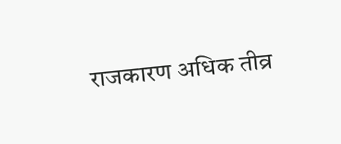राजकारण अधिक तीव्र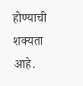होण्याची शक्यता आहे.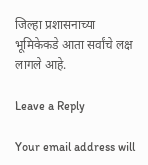जिल्हा प्रशासनाच्या भूमिकेकडे आता सर्वांचे लक्ष लागले आहे.

Leave a Reply

Your email address will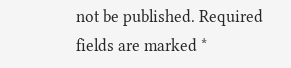not be published. Required fields are marked *